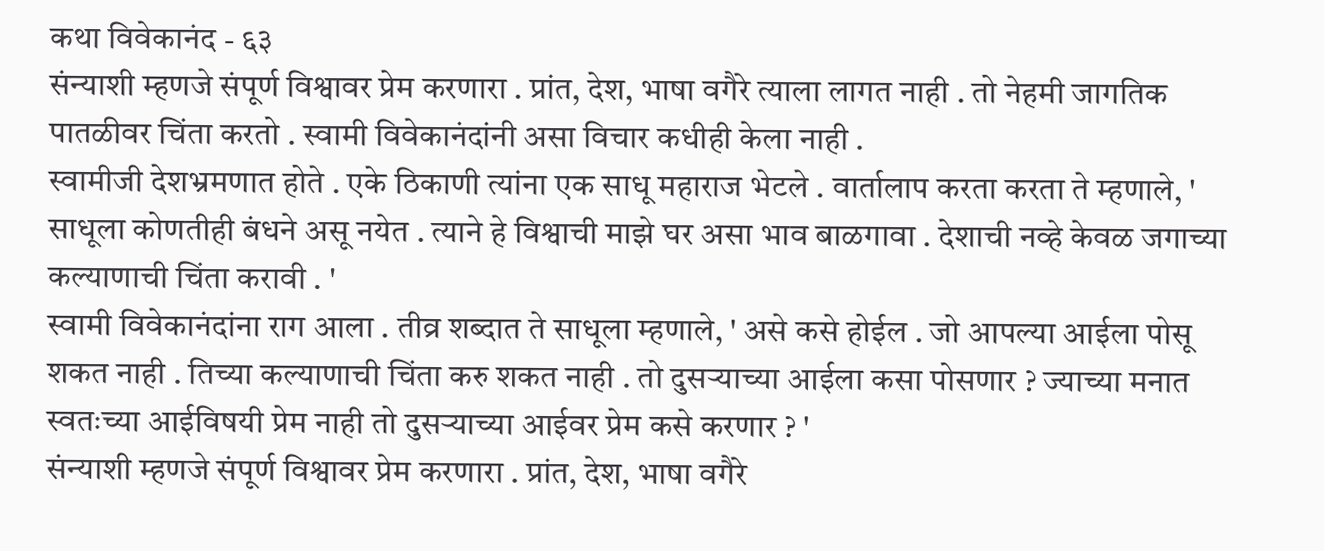कथा विवेकानंद - ६३
संन्याशी म्हणजे संपूर्ण विश्वावर प्रेम करणारा . प्रांत, देश, भाषा वगैरे त्याला लागत नाही . तो नेहमी जागतिक पातळीवर चिंता करतो . स्वामी विवेकानंदांनी असा विचार कधीही केला नाही .
स्वामीजी देशभ्रमणात होते . एके ठिकाणी त्यांना एक साधू महाराज भेटले . वार्तालाप करता करता ते म्हणाले, ' साधूला कोणतीही बंधने असू नयेत . त्याने हे विश्वाची माझे घर असा भाव बाळगावा . देशाची नव्हे केवळ जगाच्या कल्याणाची चिंता करावी . '
स्वामी विवेकानंदांना राग आला . तीव्र शब्दात ते साधूला म्हणाले, ' असे कसे होईल . जो आपल्या आईला पोसू शकत नाही . तिच्या कल्याणाची चिंता करु शकत नाही . तो दुसऱ्याच्या आईला कसा पोसणार ? ज्याच्या मनात स्वतःच्या आईविषयी प्रेम नाही तो दुसऱ्याच्या आईवर प्रेम कसे करणार ? '
संन्याशी म्हणजे संपूर्ण विश्वावर प्रेम करणारा . प्रांत, देश, भाषा वगैरे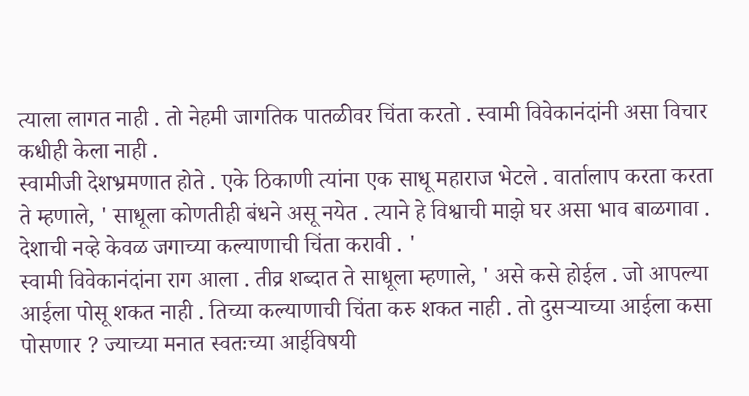त्याला लागत नाही . तो नेहमी जागतिक पातळीवर चिंता करतो . स्वामी विवेकानंदांनी असा विचार कधीही केला नाही .
स्वामीजी देशभ्रमणात होते . एके ठिकाणी त्यांना एक साधू महाराज भेटले . वार्तालाप करता करता ते म्हणाले, ' साधूला कोणतीही बंधने असू नयेत . त्याने हे विश्वाची माझे घर असा भाव बाळगावा . देशाची नव्हे केवळ जगाच्या कल्याणाची चिंता करावी . '
स्वामी विवेकानंदांना राग आला . तीव्र शब्दात ते साधूला म्हणाले, ' असे कसे होईल . जो आपल्या आईला पोसू शकत नाही . तिच्या कल्याणाची चिंता करु शकत नाही . तो दुसऱ्याच्या आईला कसा पोसणार ? ज्याच्या मनात स्वतःच्या आईविषयी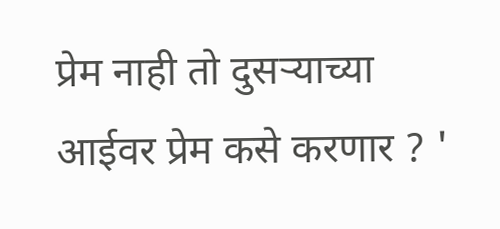प्रेम नाही तो दुसऱ्याच्या आईवर प्रेम कसे करणार ? '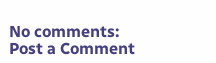No comments:
Post a Comment